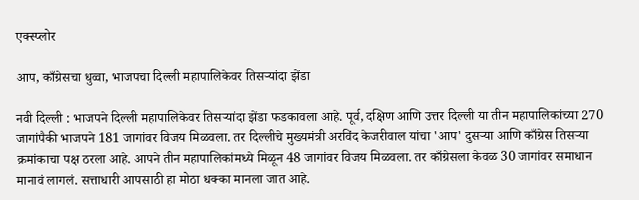एक्स्प्लोर

आप, काँग्रेसचा धुव्वा, भाजपचा दिल्ली महापालिकेवर तिसऱ्यांदा झेंडा

नवी दिल्ली : भाजपने दिल्ली महापालिकेवर तिसऱ्यांदा झेंडा फडकावला आहे. पूर्व, दक्षिण आणि उत्तर दिल्ली या तीन महापालिकांच्या 270 जागांपैकी भाजपने 181 जागांवर विजय मिळवला. तर दिल्लीचे मुख्यमंत्री अरविंद केजरीवाल यांचा 'आप' दुसऱ्या आणि काँग्रेस तिसऱ्या क्रमांकाचा पक्ष ठरला आहे. आपने तीन महापालिकांमध्ये मिळून 48 जागांवर विजय मिळवला. तर काँग्रेसला केवळ 30 जागांवर समाधान मानावं लागलं. सत्ताधारी आपसाठी हा मोठा धक्का मानला जात आहे.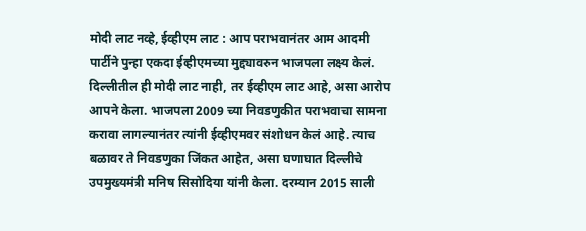मोदी लाट नव्हे, ईव्हीएम लाट : आप पराभवानंतर आम आदमी पार्टीने पुन्हा एकदा ईव्हीएमच्या मुद्द्यावरुन भाजपला लक्ष्य केलं. दिल्लीतील ही मोदी लाट नाही, तर ईव्हीएम लाट आहे, असा आरोप आपने केला. भाजपला 2009 च्या निवडणुकीत पराभवाचा सामना करावा लागल्यानंतर त्यांनी ईव्हीएमवर संशोधन केलं आहे. त्याच बळावर ते निवडणुका जिंकत आहेत, असा घणाघात दिल्लीचे उपमुख्यमंत्री मनिष सिसोदिया यांनी केला. दरम्यान 2015 साली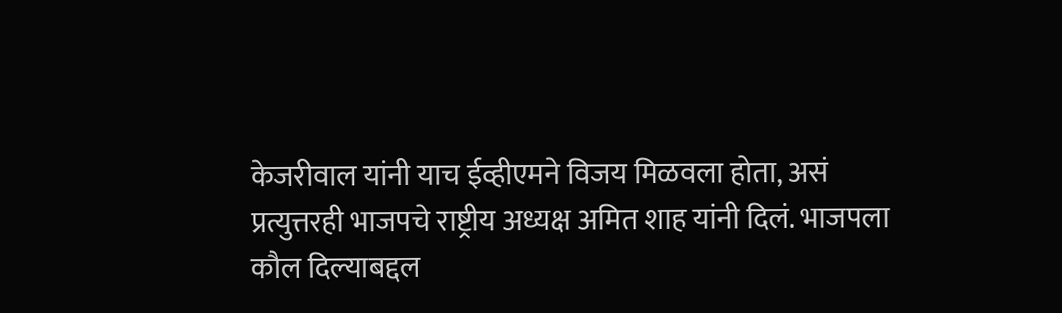केजरीवाल यांनी याच ईव्हीएमने विजय मिळवला होता, असं प्रत्युत्तरही भाजपचे राष्ट्रीय अध्यक्ष अमित शाह यांनी दिलं. भाजपला कौल दिल्याबद्दल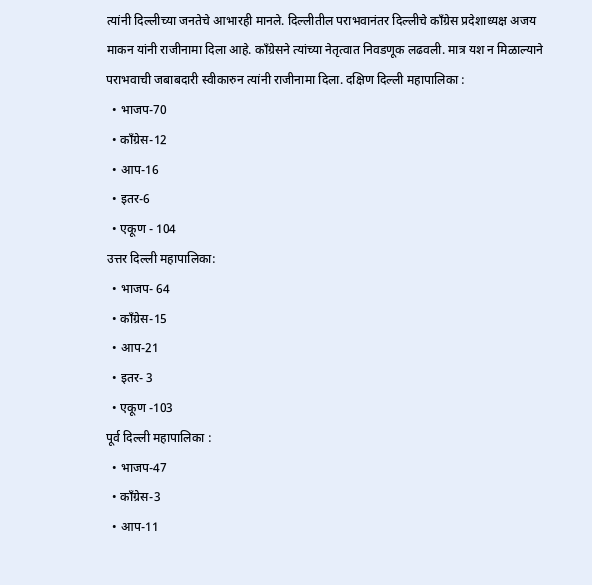त्यांनी दिल्लीच्या जनतेचे आभारही मानले. दिल्लीतील पराभवानंतर दिल्लीचे काँग्रेस प्रदेशाध्यक्ष अजय माकन यांनी राजीनामा दिला आहे. काँग्रेसने त्यांच्या नेतृत्वात निवडणूक लढवली. मात्र यश न मिळाल्याने पराभवाची जबाबदारी स्वीकारुन त्यांनी राजीनामा दिला. दक्षिण दिल्ली महापालिका :
  • भाजप-70
  • काँग्रेस-12
  • आप-16
  • इतर-6
  • एकूण - 104
उत्तर दिल्ली महापालिका:
  • भाजप- 64
  • काँग्रेस-15
  • आप-21
  • इतर- 3
  • एकूण -103
पूर्व दिल्ली महापालिका :
  • भाजप-47
  • काँग्रेस-3
  • आप-11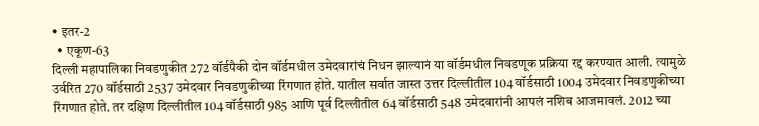• इतर-2
  • एकूण-63
दिल्ली महापालिका निवडणुकीत 272 वॉर्डपैकी दोन वॉर्डमधील उमेदवारांचं निधन झाल्यानं या वॉर्डमधील निवडणूक प्रक्रिया रद्द करण्यात आली. त्यामुळे उर्वरित 270 वॉर्डसाठी 2537 उमेदवार निवडणुकीच्या रिंगणात होते. यातील सर्वात जास्त उत्तर दिल्लीतील 104 वॉर्डसाठी 1004 उमेदवार निवडणुकीच्या रिंगणात होते. तर दक्षिण दिल्लीतील 104 वॉर्डसाठी 985 आणि पूर्व दिल्लीतील 64 वॉर्डसाठी 548 उमेदवारांनी आपलं नशिब आजमावलं. 2012 च्या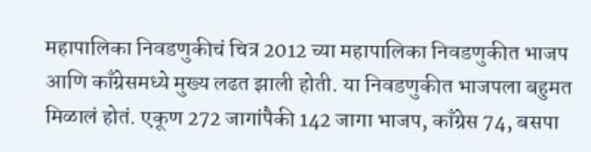महापालिका निवडणुकीचं चित्र 2012 च्या महापालिका निवडणुकीत भाजप आणि काँग्रेसमध्ये मुख्य लढत झाली होती. या निवडणुकीत भाजपला बहुमत मिळालं होतं. एकूण 272 जागांपैकी 142 जागा भाजप, काँग्रेस 74, बसपा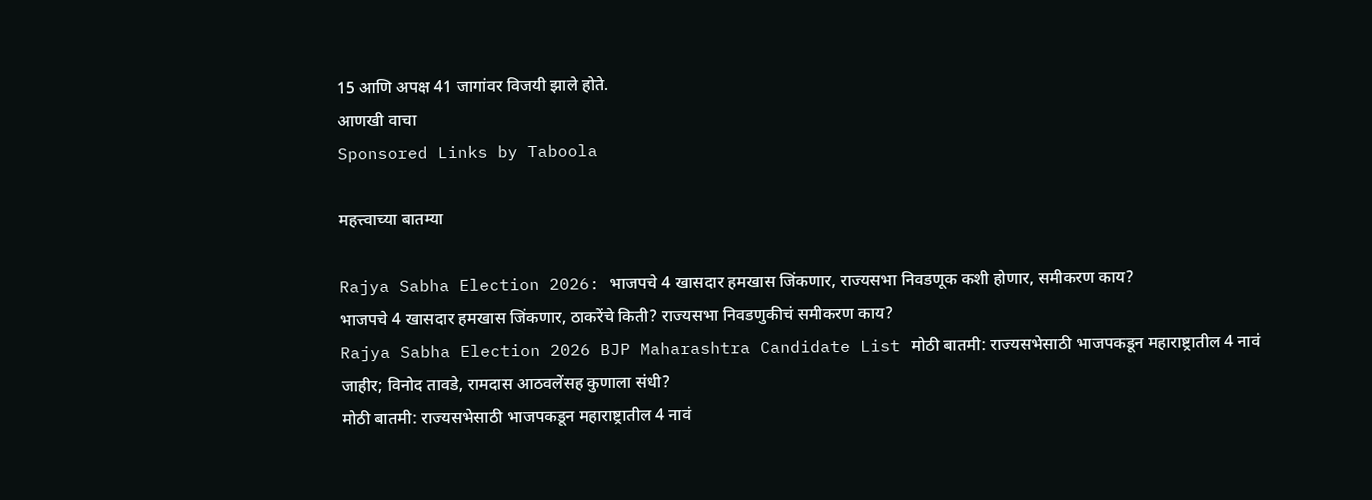15 आणि अपक्ष 41 जागांवर विजयी झाले होते.
आणखी वाचा
Sponsored Links by Taboola

महत्त्वाच्या बातम्या

Rajya Sabha Election 2026: भाजपचे 4 खासदार हमखास जिंकणार, राज्यसभा निवडणूक कशी होणार, समीकरण काय?
भाजपचे 4 खासदार हमखास जिंकणार, ठाकरेंचे किती? राज्यसभा निवडणुकीचं समीकरण काय?
Rajya Sabha Election 2026 BJP Maharashtra Candidate List मोठी बातमी: राज्यसभेसाठी भाजपकडून महाराष्ट्रातील 4 नावं जाहीर; विनोद तावडे, रामदास आठवलेंसह कुणाला संधी?
मोठी बातमी: राज्यसभेसाठी भाजपकडून महाराष्ट्रातील 4 नावं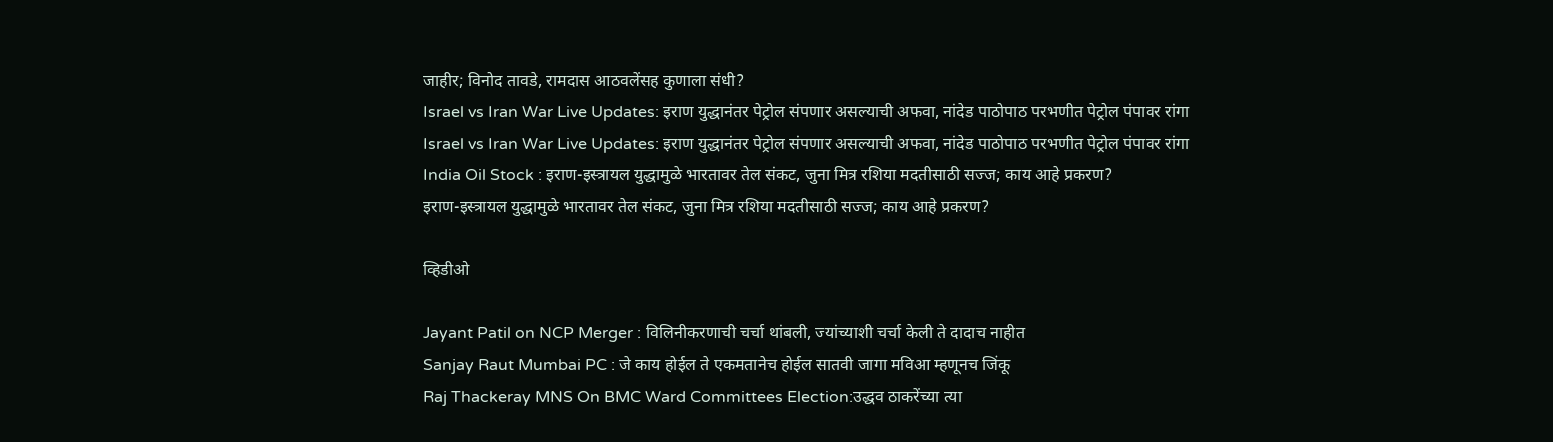जाहीर; विनोद तावडे, रामदास आठवलेंसह कुणाला संधी?
Israel vs Iran War Live Updates: इराण युद्धानंतर पेट्रोल संपणार असल्याची अफवा, नांदेड पाठोपाठ परभणीत पेट्रोल पंपावर रांगा
Israel vs Iran War Live Updates: इराण युद्धानंतर पेट्रोल संपणार असल्याची अफवा, नांदेड पाठोपाठ परभणीत पेट्रोल पंपावर रांगा
India Oil Stock : इराण-इस्त्रायल युद्धामुळे भारतावर तेल संकट, जुना मित्र रशिया मदतीसाठी सज्ज; काय आहे प्रकरण?
इराण-इस्त्रायल युद्धामुळे भारतावर तेल संकट, जुना मित्र रशिया मदतीसाठी सज्ज; काय आहे प्रकरण?

व्हिडीओ

Jayant Patil on NCP Merger : विलिनीकरणाची चर्चा थांबली, ज्यांच्याशी चर्चा केली ते दादाच नाहीत
Sanjay Raut Mumbai PC : जे काय होईल ते एकमतानेच होईल सातवी जागा मविआ म्हणूनच जिंकू
Raj Thackeray MNS On BMC Ward Committees Election:उद्धव ठाकरेंच्या त्या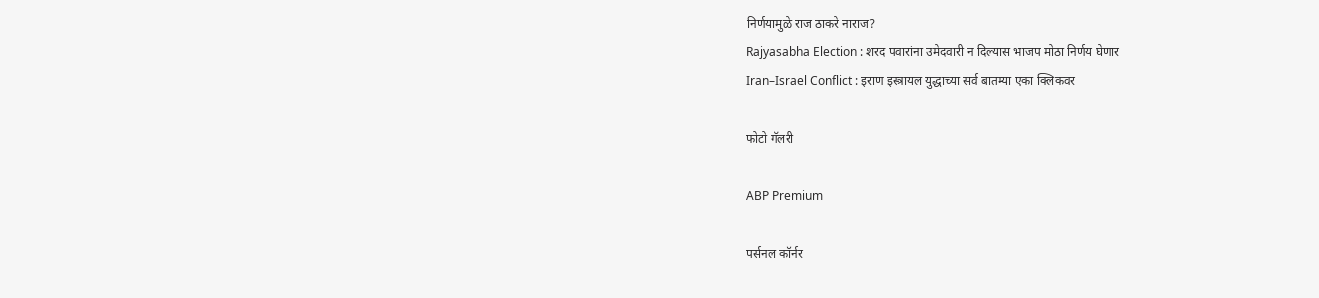निर्णयामुळे राज ठाकरे नाराज?
Rajyasabha Election : शरद पवारांना उमेदवारी न दिल्यास भाजप मोठा निर्णय घेणार
Iran–Israel Conflict : इराण इस्त्रायल युद्धाच्या सर्व बातम्या एका क्लिकवर

फोटो गॅलरी

ABP Premium

पर्सनल कॉर्नर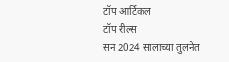टॉप आर्टिकल
टॉप रील्स
सन 2024 सालाच्या तुलनेत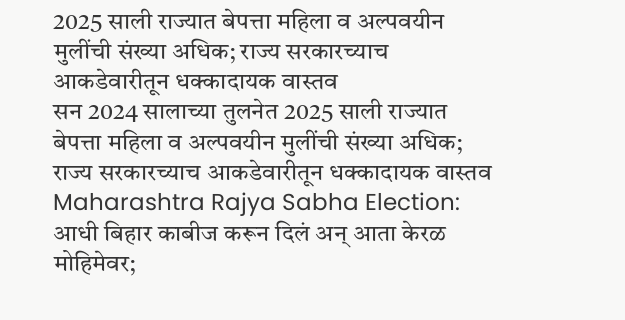2025 साली राज्यात बेपत्ता महिला व अल्पवयीन मुलींची संख्या अधिक; राज्य सरकारच्याच आकडेवारीतून धक्कादायक वास्तव
सन 2024 सालाच्या तुलनेत 2025 साली राज्यात बेपत्ता महिला व अल्पवयीन मुलींची संख्या अधिक; राज्य सरकारच्याच आकडेवारीतून धक्कादायक वास्तव
Maharashtra Rajya Sabha Election: आधी बिहार काबीज करून दिलं अन् आता केरळ मोहिमेवर;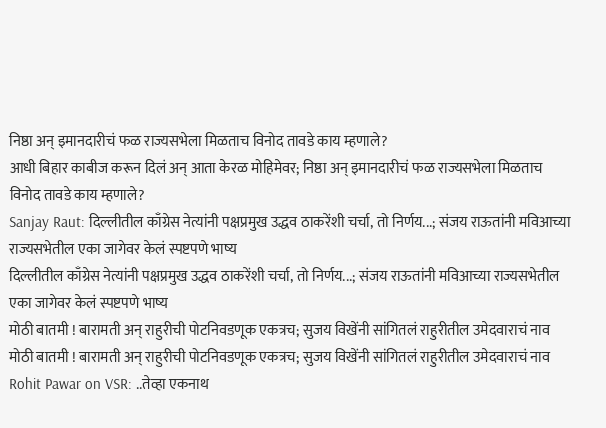निष्ठा अन् इमानदारीचं फळ राज्यसभेला मिळताच विनोद तावडे काय म्हणाले?
आधी बिहार काबीज करून दिलं अन् आता केरळ मोहिमेवर; निष्ठा अन् इमानदारीचं फळ राज्यसभेला मिळताच विनोद तावडे काय म्हणाले?
Sanjay Raut: दिल्लीतील काँग्रेस नेत्यांनी पक्षप्रमुख उद्धव ठाकरेंशी चर्चा, तो निर्णय...; संजय राऊतांनी मविआच्या राज्यसभेतील एका जागेवर केलं स्पष्टपणे भाष्य
दिल्लीतील काँग्रेस नेत्यांनी पक्षप्रमुख उद्धव ठाकरेंशी चर्चा, तो निर्णय...; संजय राऊतांनी मविआच्या राज्यसभेतील एका जागेवर केलं स्पष्टपणे भाष्य
मोठी बातमी ! बारामती अन् राहुरीची पोटनिवडणूक एकत्रच; सुजय विखेंनी सांगितलं राहुरीतील उमेदवाराचं नाव
मोठी बातमी ! बारामती अन् राहुरीची पोटनिवडणूक एकत्रच; सुजय विखेंनी सांगितलं राहुरीतील उमेदवाराचं नाव
Rohit Pawar on VSR: ..तेव्हा एकनाथ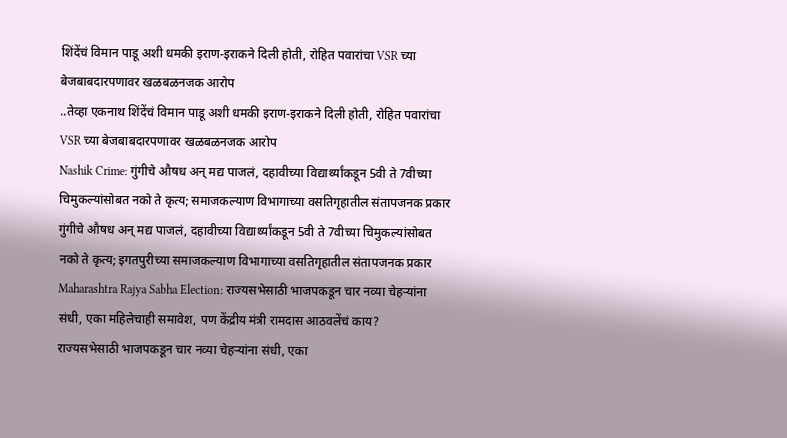शिंदेंचं विमान पाडू अशी धमकी इराण-इराकने दिली होती, रोहित पवारांचा VSR च्या बेजबाबदारपणावर खळबळनजक आरोप
..तेव्हा एकनाथ शिंदेंचं विमान पाडू अशी धमकी इराण-इराकने दिली होती, रोहित पवारांचा VSR च्या बेजबाबदारपणावर खळबळनजक आरोप
Nashik Crime: गुंगीचे औषध अन् मद्य पाजलं, दहावीच्या विद्यार्थ्यांकडून 5वी ते 7वीच्या चिमुकल्यांसोबत नको ते कृत्य; समाजकल्याण विभागाच्या वसतिगृहातील संतापजनक प्रकार
गुंगीचे औषध अन् मद्य पाजलं, दहावीच्या विद्यार्थ्यांकडून 5वी ते 7वीच्या चिमुकल्यांसोबत नको ते कृत्य; इगतपुरीच्या समाजकल्याण विभागाच्या वसतिगृहातील संतापजनक प्रकार
Maharashtra Rajya Sabha Election: राज्यसभेसाठी भाजपकडून चार नव्या चेहऱ्यांना संधी, एका महिलेचाही समावेश, पण केंद्रीय मंत्री रामदास आठवलेंचं काय?
राज्यसभेसाठी भाजपकडून चार नव्या चेहऱ्यांना संधी, एका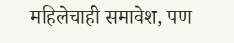महिलेचाही समावेश, पण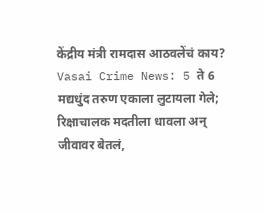केंद्रीय मंत्री रामदास आठवलेंचं काय?
Vasai Crime News: 5 ते 6 मद्यधुंद तरुण एकाला लुटायला गेले; रिक्षाचालक मदतीला धावला अन् जीवावर बेतलं,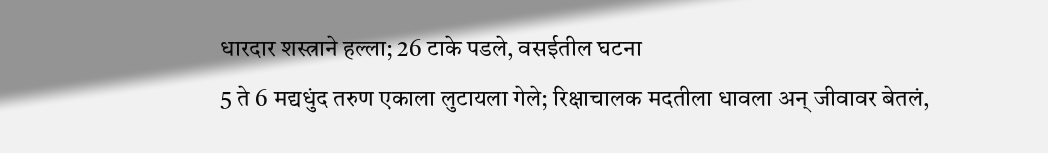धारदार शस्त्राने हल्ला; 26 टाके पडले, वसईतील घटना
5 ते 6 मद्यधुंद तरुण एकाला लुटायला गेले; रिक्षाचालक मदतीला धावला अन् जीवावर बेतलं,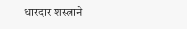धारदार शस्त्राने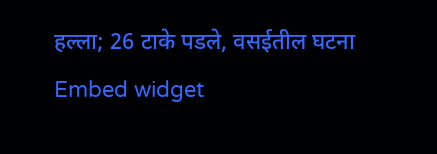हल्ला; 26 टाके पडले, वसईतील घटना
Embed widget